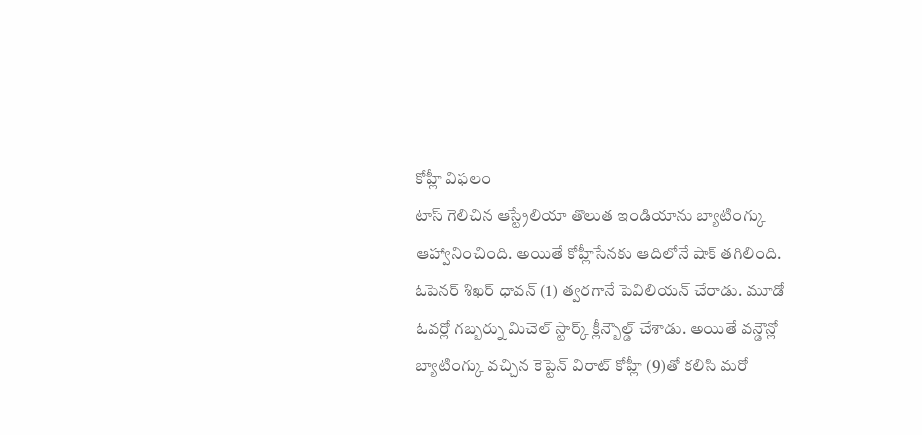కోహ్లీ విఫలం
టాస్ గెలిచిన ఆస్ట్రేలియా తొలుత ఇండియాను బ్యాటింగ్కు ఆహ్వానించింది. అయితే కోహ్లీసేనకు ఆదిలోనే షాక్ తగిలింది. ఓపెనర్ శిఖర్ ధావన్ (1) త్వరగానే పెవిలియన్ చేరాడు. మూడో ఓవర్లో గబ్బర్ను మిచెల్ స్టార్క్ క్లీన్బౌల్డ్ చేశాడు. అయితే వన్డౌన్లో బ్యాటింగ్కు వచ్చిన కెప్టెన్ విరాట్ కోహ్లీ (9)తో కలిసి మరో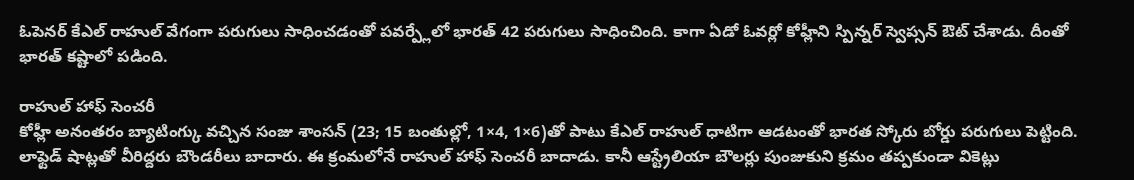ఓపెనర్ కేఎల్ రాహుల్ వేగంగా పరుగులు సాధించడంతో పవర్ప్లేలో భారత్ 42 పరుగులు సాధించింది. కాగా ఏడో ఓవర్లో కోహ్లీని స్పిన్నర్ స్వెప్సన్ ఔట్ చేశాడు. దీంతో భారత్ కష్టాలో పడింది.

రాహుల్ హాఫ్ సెంచరీ
కోహ్లీ అనంతరం బ్యాటింగ్కు వచ్చిన సంజు శాంసన్ (23; 15 బంతుల్లో, 1×4, 1×6)తో పాటు కేఎల్ రాహుల్ ధాటిగా ఆడటంతో భారత స్కోరు బోర్డు పరుగులు పెట్టింది. లాఫ్టెడ్ షాట్లతో వీరిద్దరు బౌండరీలు బాదారు. ఈ క్రంమలోనే రాహుల్ హాఫ్ సెంచరీ బాదాడు. కానీ ఆస్ట్రేలియా బౌలర్లు పుంజుకుని క్రమం తప్పకుండా వికెట్లు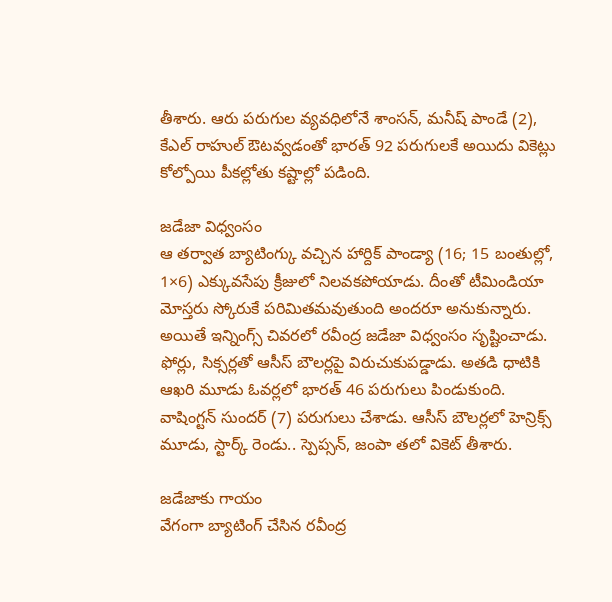తీశారు. ఆరు పరుగుల వ్యవధిలోనే శాంసన్, మనీష్ పాండే (2), కేఎల్ రాహుల్ ఔటవ్వడంతో భారత్ 92 పరుగులకే అయిదు వికెట్లు కోల్పోయి పీకల్లోతు కష్టాల్లో పడింది.

జడేజా విధ్వంసం
ఆ తర్వాత బ్యాటింగ్కు వచ్చిన హార్దిక్ పాండ్యా (16; 15 బంతుల్లో, 1×6) ఎక్కువసేపు క్రీజులో నిలవకపోయాడు. దీంతో టీమిండియా మోస్తరు స్కోరుకే పరిమితమవుతుంది అందరూ అనుకున్నారు. అయితే ఇన్నింగ్స్ చివరలో రవీంద్ర జడేజా విధ్వంసం సృష్టించాడు. ఫోర్లు, సిక్సర్లతో ఆసీస్ బౌలర్లపై విరుచుకుపడ్డాడు. అతడి ధాటికి ఆఖరి మూడు ఓవర్లలో భారత్ 46 పరుగులు పిండుకుంది. వాషింగ్టన్ సుందర్ (7) పరుగులు చేశాడు. ఆసీస్ బౌలర్లలో హెన్రిక్స్ మూడు, స్టార్క్ రెండు.. స్పెప్సన్, జంపా తలో వికెట్ తీశారు.

జడేజాకు గాయం
వేగంగా బ్యాటింగ్ చేసిన రవీంద్ర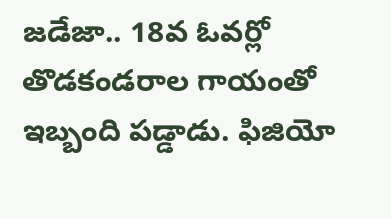జడేజా.. 18వ ఓవర్లో తొడకండరాల గాయంతో ఇబ్బంది పడ్డాడు. ఫిజియో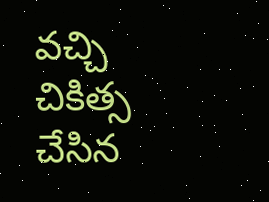వచ్చి చికిత్స చేసిన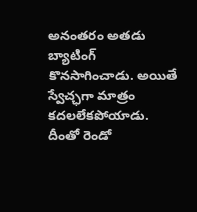అనంతరం అతడు బ్యాటింగ్ కొనసాగించాడు. అయితే స్వేచ్ఛగా మాత్రం కదలలేకపోయాడు. దీంతో రెండో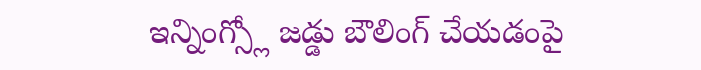ఇన్నింగ్స్లో జడ్డు బౌలింగ్ చేయడంపై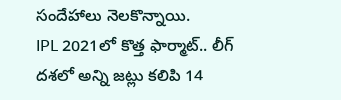సందేహాలు నెలకొన్నాయి.
IPL 2021లో కొత్త ఫార్మాట్.. లీగ్ దశలో అన్ని జట్లు కలిపి 14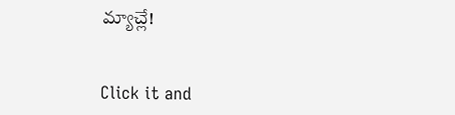మ్యాచ్లే!


Click it and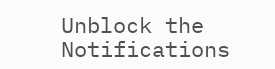Unblock the Notifications